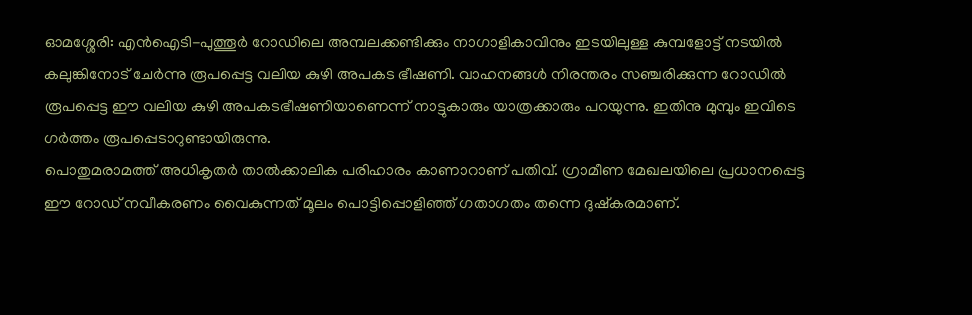ഓമശ്ശേരി: എൻഐടി-പുത്തൂർ റോഡിലെ അമ്പലക്കണ്ടിക്കും നാഗാളികാവിനും ഇടയിലുള്ള കുമ്പളോട്ട് നടയിൽ കലുങ്കിനോട് ചേർന്നു രൂപപ്പെട്ട വലിയ കുഴി അപകട ഭീഷണി. വാഹനങ്ങൾ നിരന്തരം സഞ്ചരിക്കുന്ന റോഡിൽ രൂപപ്പെട്ട ഈ വലിയ കുഴി അപകടഭീഷണിയാണെന്ന് നാട്ടുകാരും യാത്രക്കാരും പറയുന്നു. ഇതിനു മുമ്പും ഇവിടെ ഗർത്തം രൂപപ്പെടാറുണ്ടായിരുന്നു.
പൊതുമരാമത്ത് അധികൃതർ താൽക്കാലിക പരിഹാരം കാണാറാണ് പതിവ്. ഗ്രാമീണ മേഖലയിലെ പ്രധാനപ്പെട്ട ഈ റോഡ് നവീകരണം വൈകുന്നത് മൂലം പൊട്ടിപ്പൊളിഞ്ഞ് ഗതാഗതം തന്നെ ദുഷ്കരമാണ്.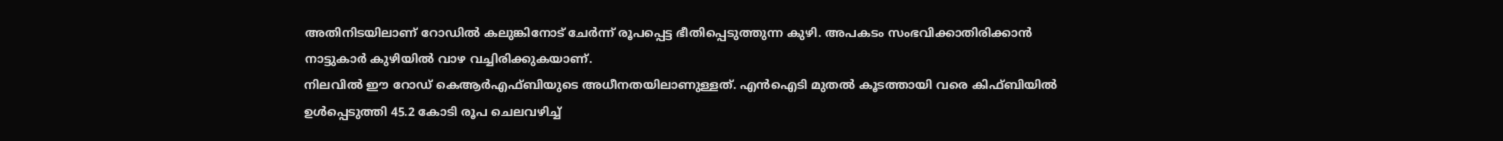അതിനിടയിലാണ് റോഡിൽ കലുങ്കിനോട് ചേർന്ന് രൂപപ്പെട്ട ഭീതിപ്പെടുത്തുന്ന കുഴി. അപകടം സംഭവിക്കാതിരിക്കാൻ നാട്ടുകാർ കുഴിയിൽ വാഴ വച്ചിരിക്കുകയാണ്.
നിലവിൽ ഈ റോഡ് കെആർഎഫ്ബിയുടെ അധീനതയിലാണുള്ളത്. എൻഐടി മുതൽ കൂടത്തായി വരെ കിഫ്ബിയിൽ ഉൾപ്പെടുത്തി 45.2 കോടി രൂപ ചെലവഴിച്ച്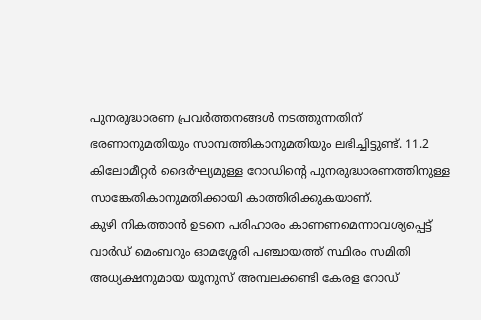പുനരുദ്ധാരണ പ്രവർത്തനങ്ങൾ നടത്തുന്നതിന് ഭരണാനുമതിയും സാമ്പത്തികാനുമതിയും ലഭിച്ചിട്ടുണ്ട്. 11.2 കിലോമീറ്റർ ദൈർഘ്യമുള്ള റോഡിന്റെ പുനരുദ്ധാരണത്തിനുള്ള സാങ്കേതികാനുമതിക്കായി കാത്തിരിക്കുകയാണ്.
കുഴി നികത്താൻ ഉടനെ പരിഹാരം കാണണമെന്നാവശ്യപ്പെട്ട് വാർഡ് മെംബറും ഓമശ്ശേരി പഞ്ചായത്ത് സ്ഥിരം സമിതി അധ്യക്ഷനുമായ യൂനുസ് അമ്പലക്കണ്ടി കേരള റോഡ്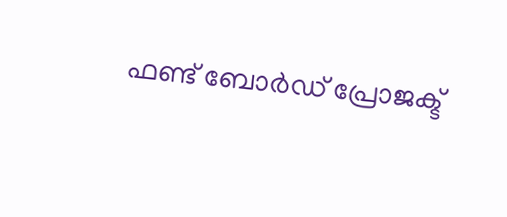ഫണ്ട് ബോർഡ് പ്രോജക്ട്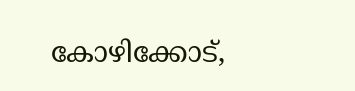കോഴിക്കോട്,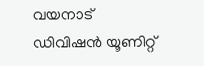വയനാട് ഡിവിഷൻ യൂണിറ്റ്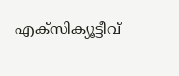എക്സിക്യൂട്ടീവ്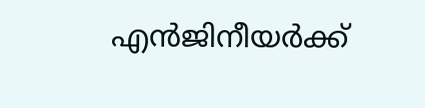എൻജിനീയർക്ക്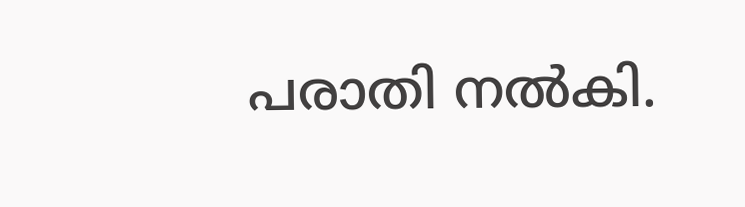പരാതി നൽകി.